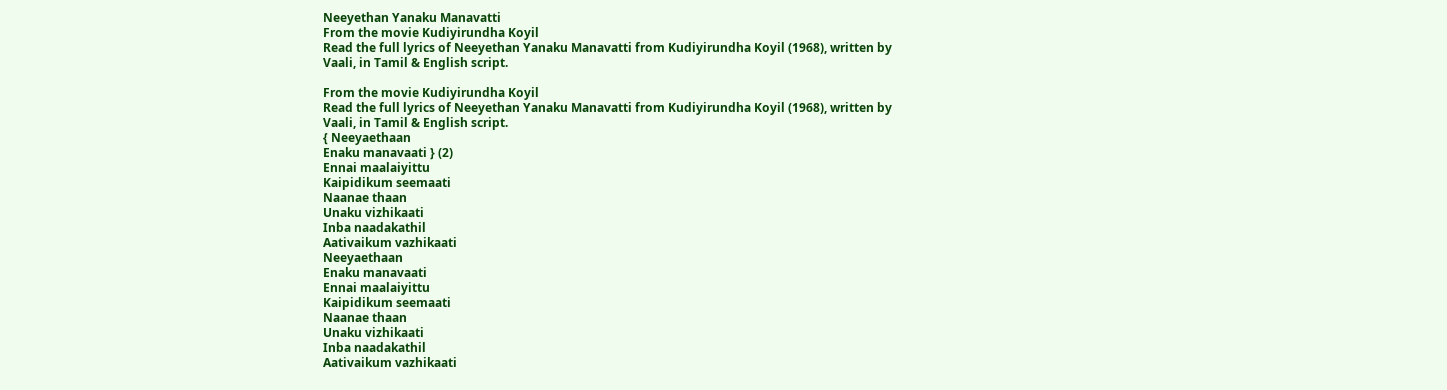Neeyethan Yanaku Manavatti
From the movie Kudiyirundha Koyil
Read the full lyrics of Neeyethan Yanaku Manavatti from Kudiyirundha Koyil (1968), written by Vaali, in Tamil & English script.

From the movie Kudiyirundha Koyil
Read the full lyrics of Neeyethan Yanaku Manavatti from Kudiyirundha Koyil (1968), written by Vaali, in Tamil & English script.
{ Neeyaethaan
Enaku manavaati } (2)
Ennai maalaiyittu
Kaipidikum seemaati
Naanae thaan
Unaku vizhikaati
Inba naadakathil
Aativaikum vazhikaati
Neeyaethaan
Enaku manavaati
Ennai maalaiyittu
Kaipidikum seemaati
Naanae thaan
Unaku vizhikaati
Inba naadakathil
Aativaikum vazhikaati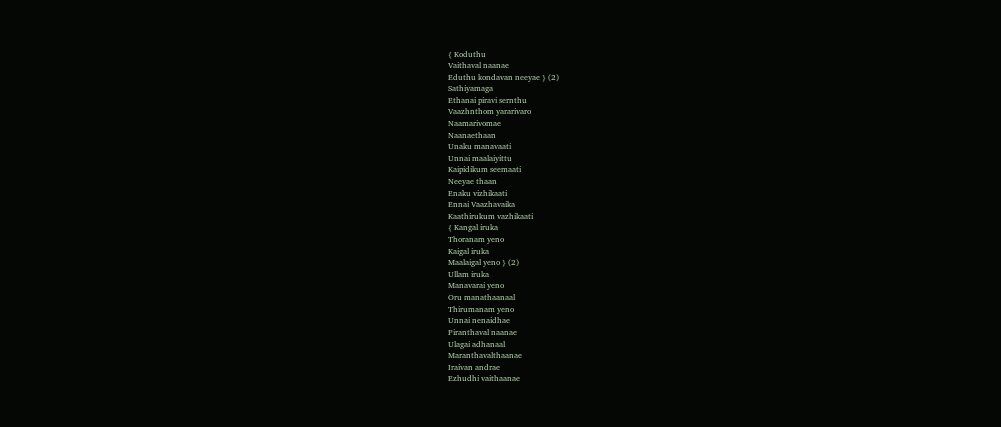{ Koduthu
Vaithaval naanae
Eduthu kondavan neeyae } (2)
Sathiyamaga
Ethanai piravi sernthu
Vaazhnthom yararivaro
Naamarivomae
Naanaethaan
Unaku manavaati
Unnai maalaiyittu
Kaipidikum seemaati
Neeyae thaan
Enaku vizhikaati
Ennai Vaazhavaika
Kaathirukum vazhikaati
{ Kangal iruka
Thoranam yeno
Kaigal iruka
Maalaigal yeno } (2)
Ullam iruka
Manavarai yeno
Oru manathaanaal
Thirumanam yeno
Unnai nenaidhae
Piranthaval naanae
Ulagai adhanaal
Maranthavalthaanae
Iraivan andrae
Ezhudhi vaithaanae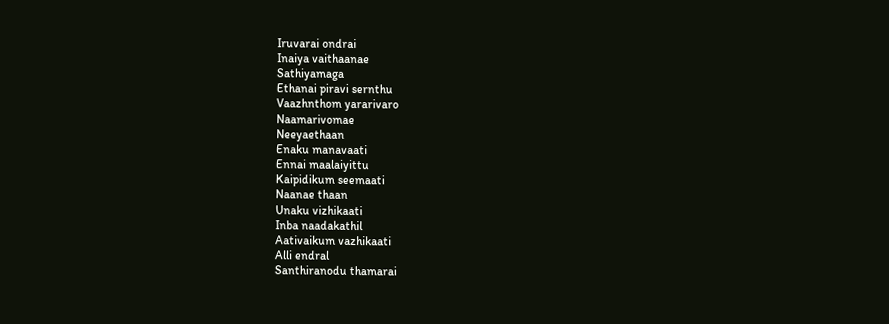Iruvarai ondrai
Inaiya vaithaanae
Sathiyamaga
Ethanai piravi sernthu
Vaazhnthom yararivaro
Naamarivomae
Neeyaethaan
Enaku manavaati
Ennai maalaiyittu
Kaipidikum seemaati
Naanae thaan
Unaku vizhikaati
Inba naadakathil
Aativaikum vazhikaati
Alli endral
Santhiranodu thamarai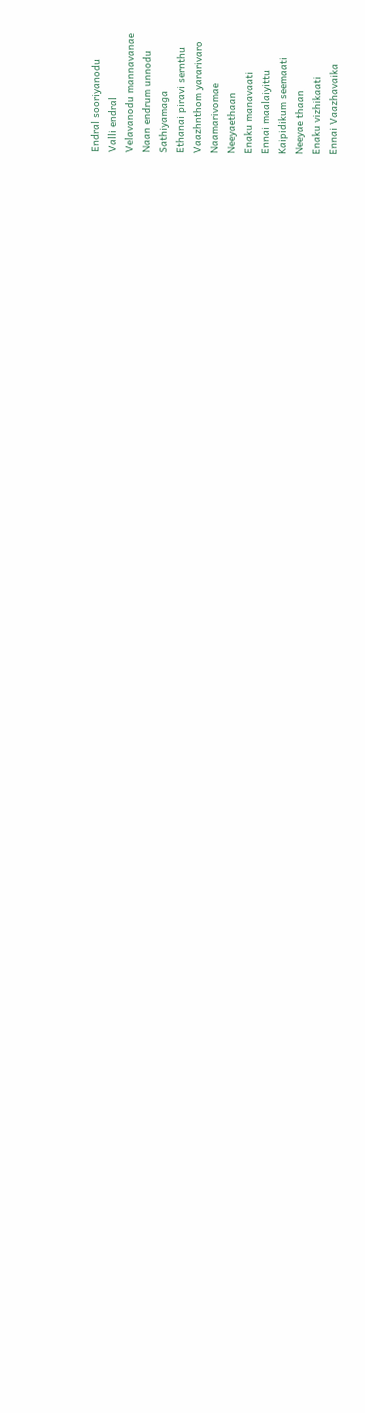Endral sooriyanodu
Valli endral
Velavanodu mannavanae
Naan endrum unnodu
Sathiyamaga
Ethanai piravi sernthu
Vaazhnthom yararivaro
Naamarivomae
Neeyaethaan
Enaku manavaati
Ennai maalaiyittu
Kaipidikum seemaati
Neeyae thaan
Enaku vizhikaati
Ennai Vaazhavaika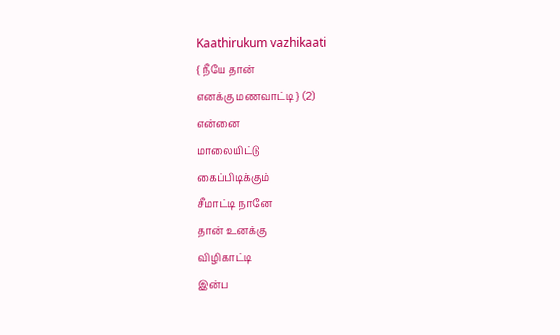Kaathirukum vazhikaati
{ நீயே தான்
எனக்கு மணவாட்டி } (2)
என்னை
மாலையிட்டு
கைப்பிடிக்கும்
சீமாட்டி நானே
தான் உனக்கு
விழிகாட்டி
இன்ப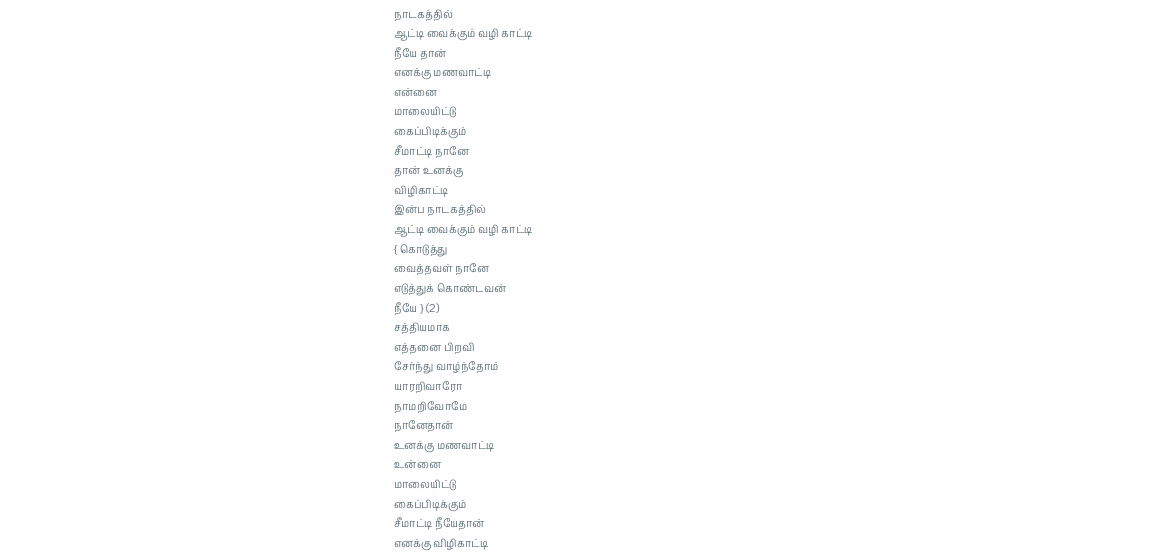நாடகத்தில்
ஆட்டி வைக்கும் வழி காட்டி
நீயே தான்
எனக்கு மணவாட்டி
என்னை
மாலையிட்டு
கைப்பிடிக்கும்
சீமாட்டி நானே
தான் உனக்கு
விழிகாட்டி
இன்ப நாடகத்தில்
ஆட்டி வைக்கும் வழி காட்டி
{ கொடுத்து
வைத்தவள் நானே
எடுத்துக் கொண்டவன்
நீயே } (2)
சத்தியமாக
எத்தனை பிறவி
சேர்ந்து வாழ்ந்தோம்
யாரறிவாரோ
நாமறிவோமே
நானேதான்
உனக்கு மணவாட்டி
உன்னை
மாலையிட்டு
கைப்பிடிக்கும்
சீமாட்டி நீயேதான்
எனக்கு விழிகாட்டி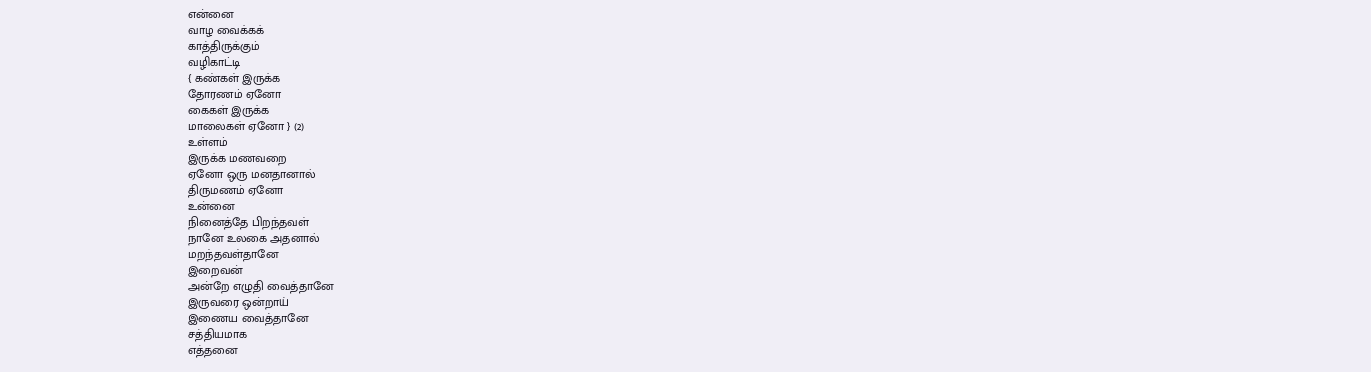என்னை
வாழ வைக்கக்
காத்திருக்கும்
வழிகாட்டி
{ கண்கள் இருக்க
தோரணம் ஏனோ
கைகள் இருக்க
மாலைகள் ஏனோ } (2)
உள்ளம்
இருக்க மணவறை
ஏனோ ஒரு மனதானால்
திருமணம் ஏனோ
உன்னை
நினைத்தே பிறந்தவள்
நானே உலகை அதனால்
மறந்தவள்தானே
இறைவன்
அன்றே எழுதி வைத்தானே
இருவரை ஒன்றாய்
இணைய வைத்தானே
சத்தியமாக
எத்தனை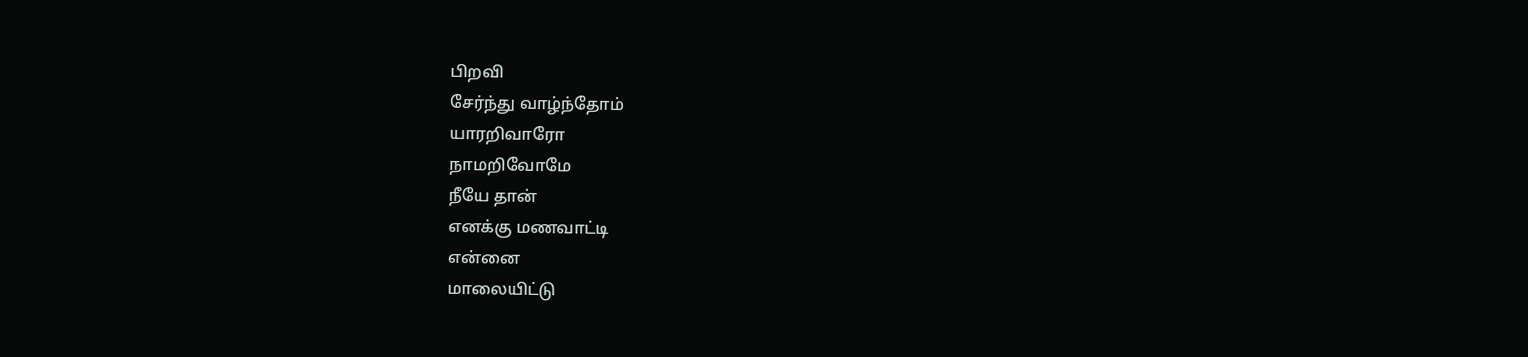பிறவி
சேர்ந்து வாழ்ந்தோம்
யாரறிவாரோ
நாமறிவோமே
நீயே தான்
எனக்கு மணவாட்டி
என்னை
மாலையிட்டு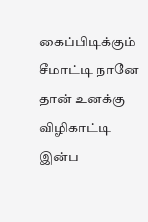கைப்பிடிக்கும்
சீமாட்டி நானே
தான் உனக்கு
விழிகாட்டி
இன்ப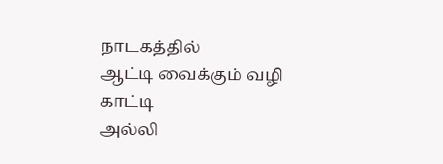நாடகத்தில்
ஆட்டி வைக்கும் வழி காட்டி
அல்லி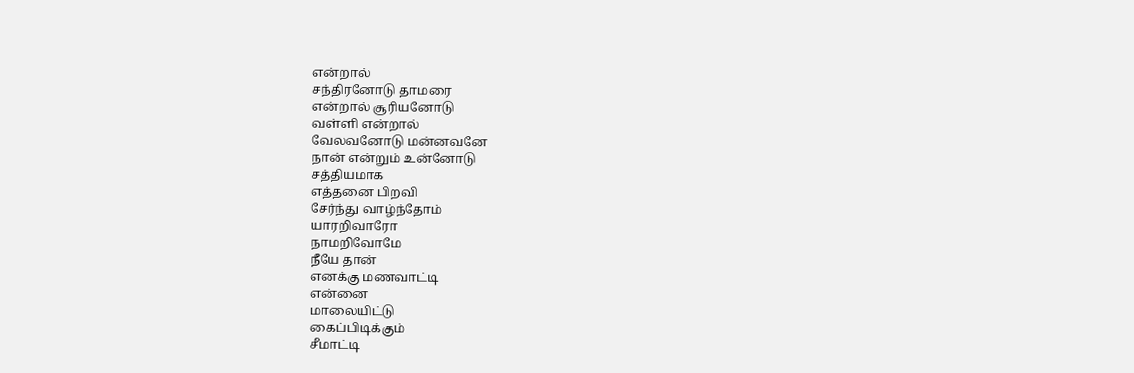என்றால்
சந்திரனோடு தாமரை
என்றால் சூரியனோடு
வள்ளி என்றால்
வேலவனோடு மன்னவனே
நான் என்றும் உன்னோடு
சத்தியமாக
எத்தனை பிறவி
சேர்ந்து வாழ்ந்தோம்
யாரறிவாரோ
நாமறிவோமே
நீயே தான்
எனக்கு மணவாட்டி
என்னை
மாலையிட்டு
கைப்பிடிக்கும்
சீமாட்டி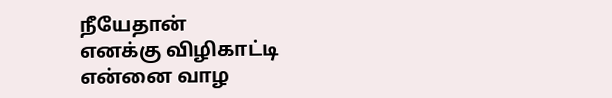நீயேதான்
எனக்கு விழிகாட்டி
என்னை வாழ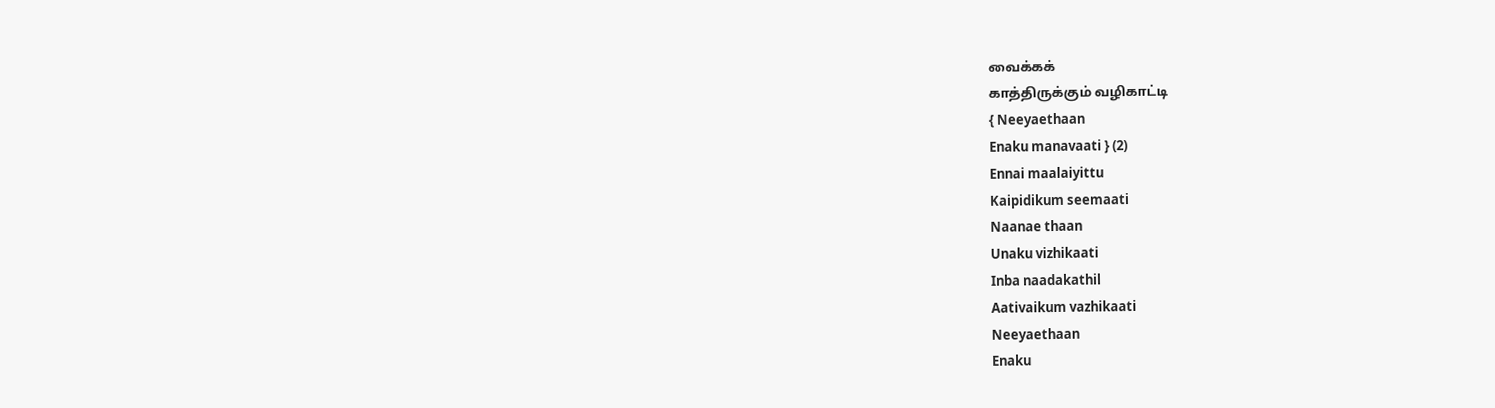வைக்கக்
காத்திருக்கும் வழிகாட்டி
{ Neeyaethaan
Enaku manavaati } (2)
Ennai maalaiyittu
Kaipidikum seemaati
Naanae thaan
Unaku vizhikaati
Inba naadakathil
Aativaikum vazhikaati
Neeyaethaan
Enaku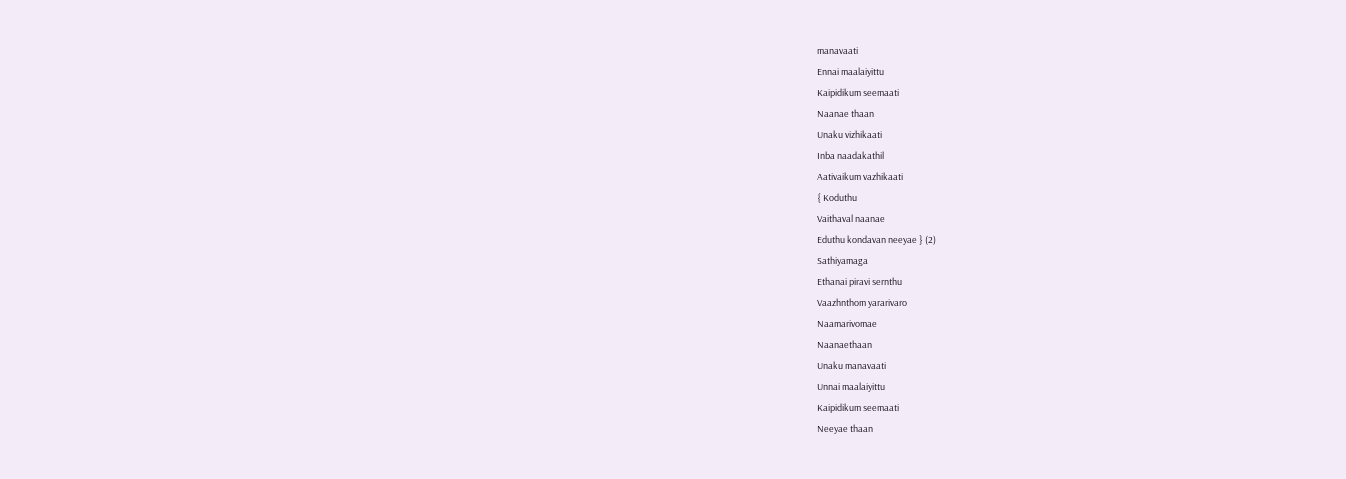manavaati
Ennai maalaiyittu
Kaipidikum seemaati
Naanae thaan
Unaku vizhikaati
Inba naadakathil
Aativaikum vazhikaati
{ Koduthu
Vaithaval naanae
Eduthu kondavan neeyae } (2)
Sathiyamaga
Ethanai piravi sernthu
Vaazhnthom yararivaro
Naamarivomae
Naanaethaan
Unaku manavaati
Unnai maalaiyittu
Kaipidikum seemaati
Neeyae thaan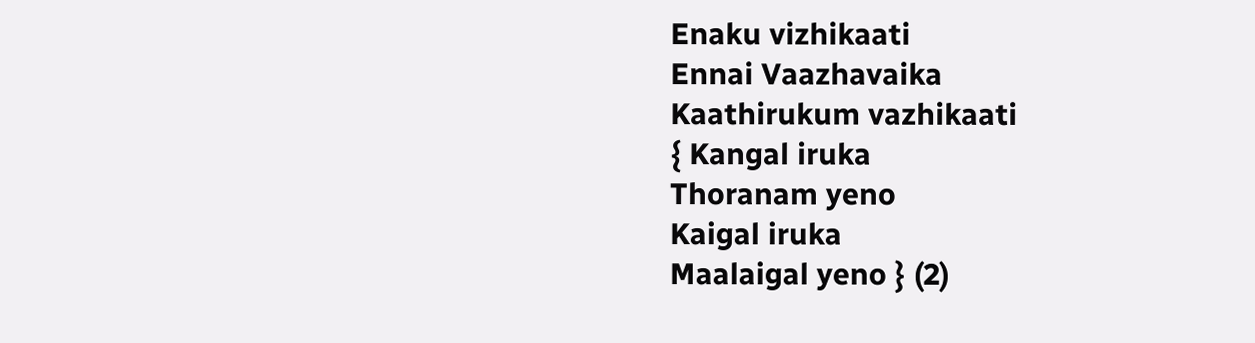Enaku vizhikaati
Ennai Vaazhavaika
Kaathirukum vazhikaati
{ Kangal iruka
Thoranam yeno
Kaigal iruka
Maalaigal yeno } (2)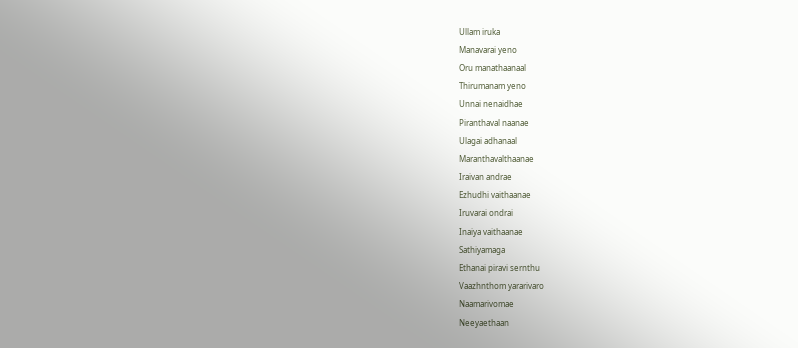Ullam iruka
Manavarai yeno
Oru manathaanaal
Thirumanam yeno
Unnai nenaidhae
Piranthaval naanae
Ulagai adhanaal
Maranthavalthaanae
Iraivan andrae
Ezhudhi vaithaanae
Iruvarai ondrai
Inaiya vaithaanae
Sathiyamaga
Ethanai piravi sernthu
Vaazhnthom yararivaro
Naamarivomae
Neeyaethaan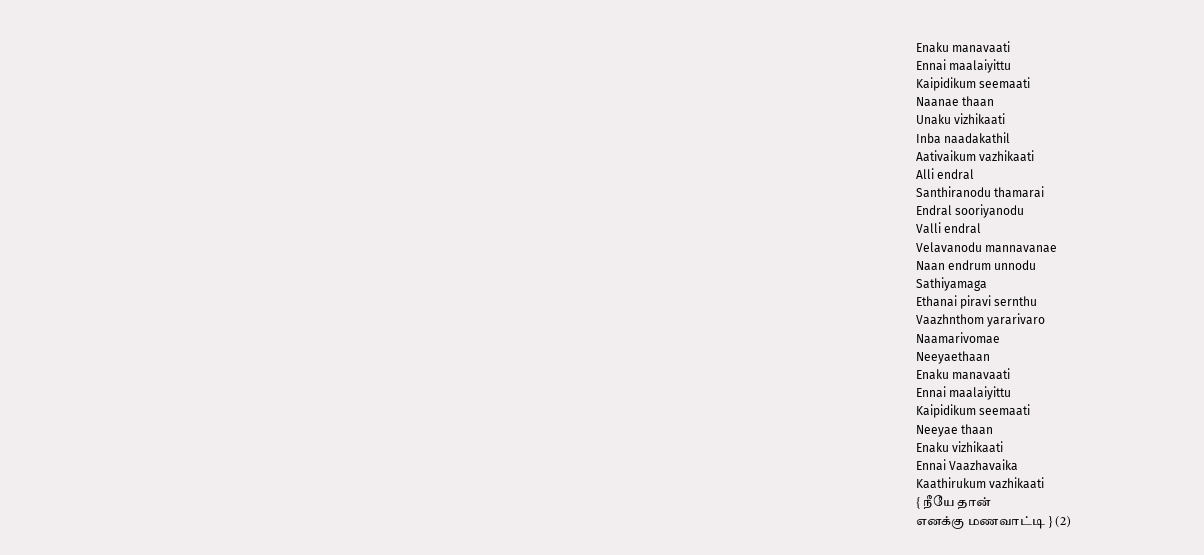Enaku manavaati
Ennai maalaiyittu
Kaipidikum seemaati
Naanae thaan
Unaku vizhikaati
Inba naadakathil
Aativaikum vazhikaati
Alli endral
Santhiranodu thamarai
Endral sooriyanodu
Valli endral
Velavanodu mannavanae
Naan endrum unnodu
Sathiyamaga
Ethanai piravi sernthu
Vaazhnthom yararivaro
Naamarivomae
Neeyaethaan
Enaku manavaati
Ennai maalaiyittu
Kaipidikum seemaati
Neeyae thaan
Enaku vizhikaati
Ennai Vaazhavaika
Kaathirukum vazhikaati
{ நீயே தான்
எனக்கு மணவாட்டி } (2)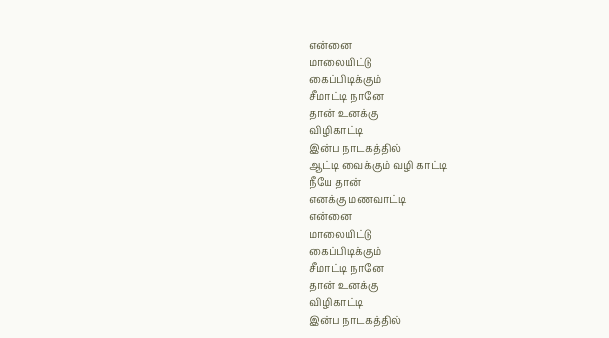என்னை
மாலையிட்டு
கைப்பிடிக்கும்
சீமாட்டி நானே
தான் உனக்கு
விழிகாட்டி
இன்ப நாடகத்தில்
ஆட்டி வைக்கும் வழி காட்டி
நீயே தான்
எனக்கு மணவாட்டி
என்னை
மாலையிட்டு
கைப்பிடிக்கும்
சீமாட்டி நானே
தான் உனக்கு
விழிகாட்டி
இன்ப நாடகத்தில்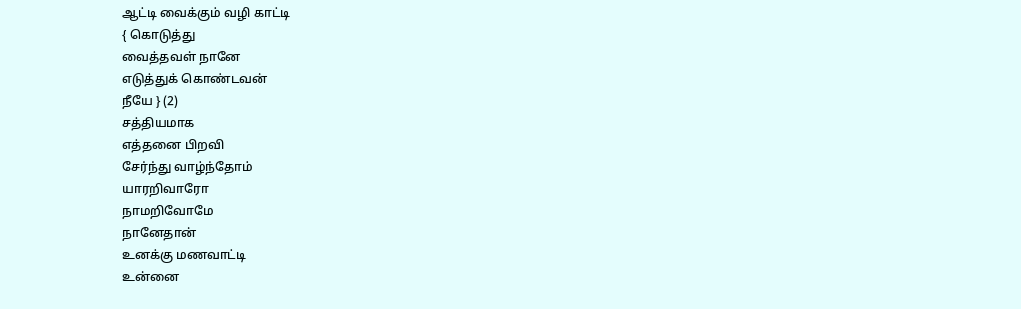ஆட்டி வைக்கும் வழி காட்டி
{ கொடுத்து
வைத்தவள் நானே
எடுத்துக் கொண்டவன்
நீயே } (2)
சத்தியமாக
எத்தனை பிறவி
சேர்ந்து வாழ்ந்தோம்
யாரறிவாரோ
நாமறிவோமே
நானேதான்
உனக்கு மணவாட்டி
உன்னை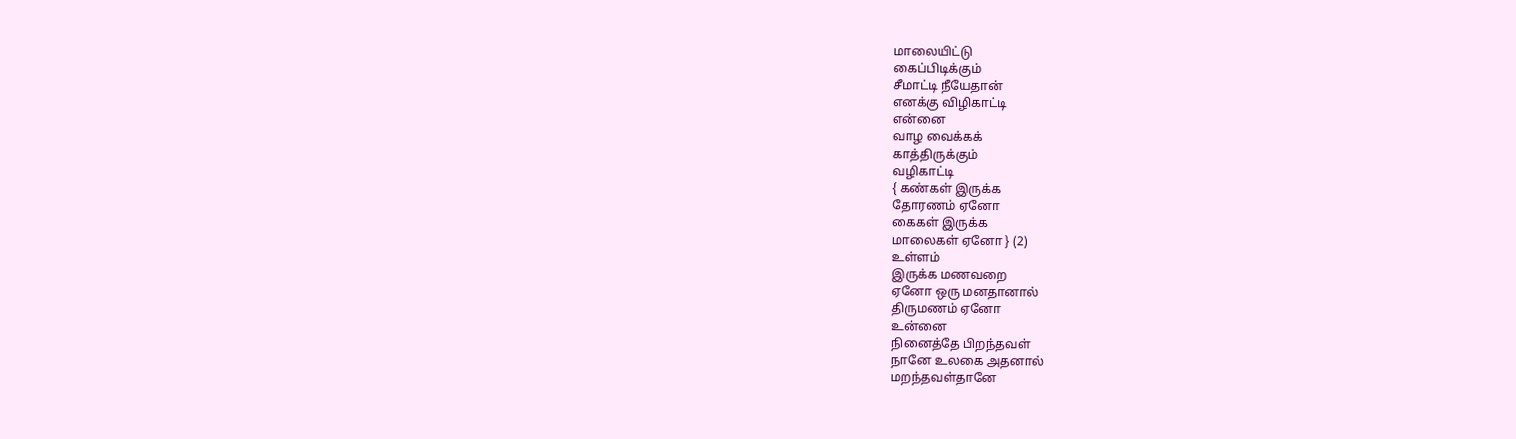மாலையிட்டு
கைப்பிடிக்கும்
சீமாட்டி நீயேதான்
எனக்கு விழிகாட்டி
என்னை
வாழ வைக்கக்
காத்திருக்கும்
வழிகாட்டி
{ கண்கள் இருக்க
தோரணம் ஏனோ
கைகள் இருக்க
மாலைகள் ஏனோ } (2)
உள்ளம்
இருக்க மணவறை
ஏனோ ஒரு மனதானால்
திருமணம் ஏனோ
உன்னை
நினைத்தே பிறந்தவள்
நானே உலகை அதனால்
மறந்தவள்தானே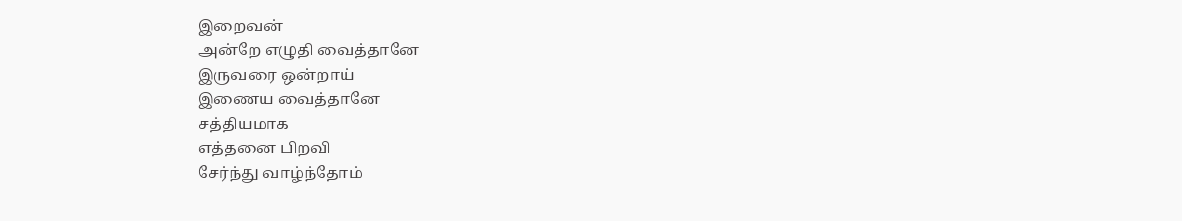இறைவன்
அன்றே எழுதி வைத்தானே
இருவரை ஒன்றாய்
இணைய வைத்தானே
சத்தியமாக
எத்தனை பிறவி
சேர்ந்து வாழ்ந்தோம்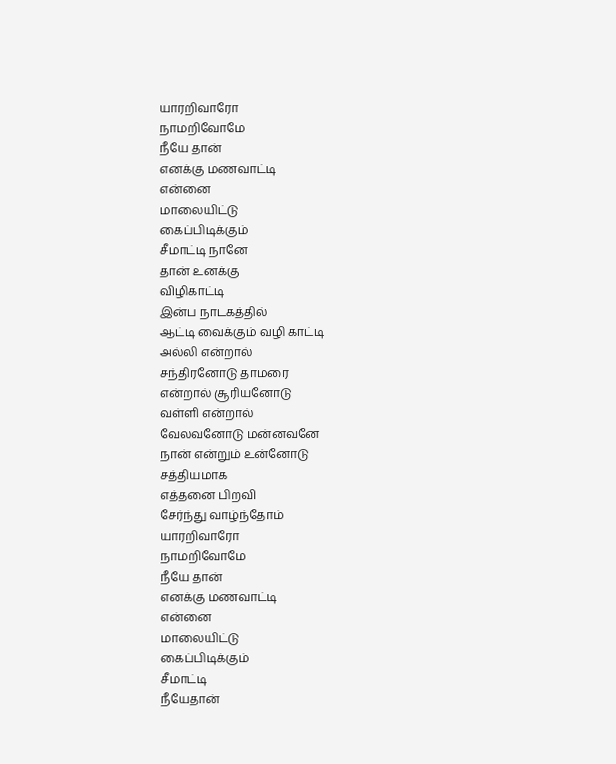யாரறிவாரோ
நாமறிவோமே
நீயே தான்
எனக்கு மணவாட்டி
என்னை
மாலையிட்டு
கைப்பிடிக்கும்
சீமாட்டி நானே
தான் உனக்கு
விழிகாட்டி
இன்ப நாடகத்தில்
ஆட்டி வைக்கும் வழி காட்டி
அல்லி என்றால்
சந்திரனோடு தாமரை
என்றால் சூரியனோடு
வள்ளி என்றால்
வேலவனோடு மன்னவனே
நான் என்றும் உன்னோடு
சத்தியமாக
எத்தனை பிறவி
சேர்ந்து வாழ்ந்தோம்
யாரறிவாரோ
நாமறிவோமே
நீயே தான்
எனக்கு மணவாட்டி
என்னை
மாலையிட்டு
கைப்பிடிக்கும்
சீமாட்டி
நீயேதான்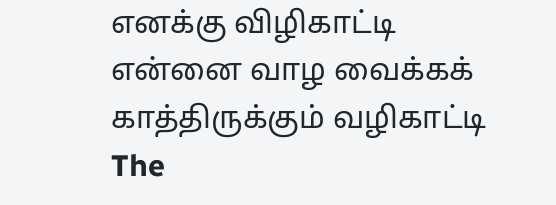எனக்கு விழிகாட்டி
என்னை வாழ வைக்கக்
காத்திருக்கும் வழிகாட்டி
The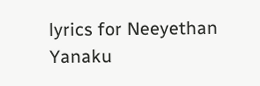lyrics for Neeyethan Yanaku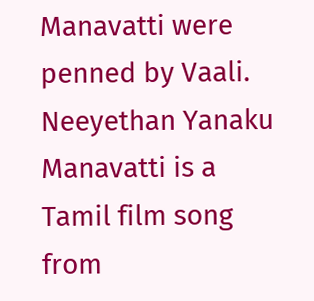Manavatti were penned by Vaali.
Neeyethan Yanaku Manavatti is a Tamil film song from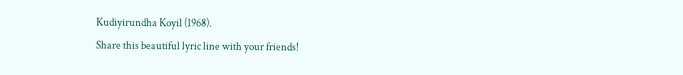Kudiyirundha Koyil (1968).
Share this beautiful lyric line with your friends!